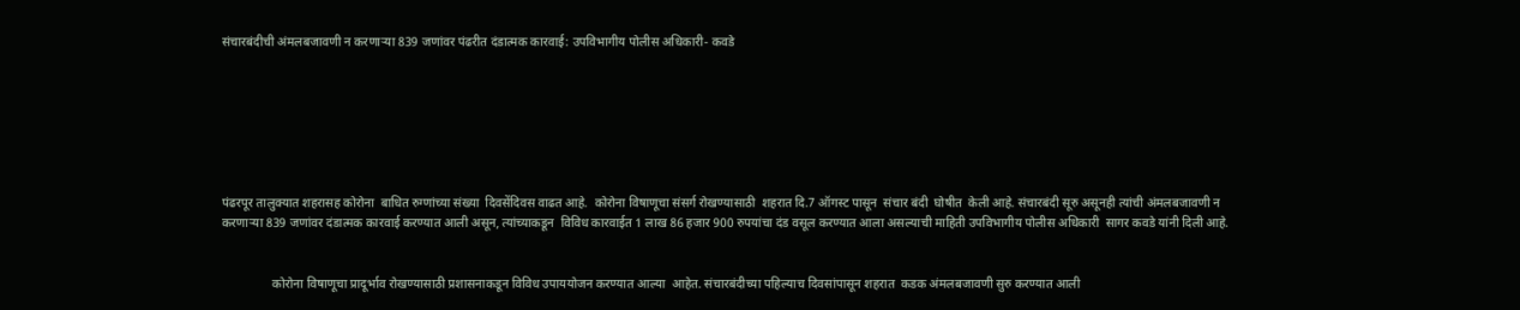संचारबंदीची अंमलबजावणी न करणाऱ्या 839 जणांवर पंढरीत दंडात्मक कारवाई: उपविभागीय पोलीस अधिकारी- कवडे







पंढरपूर तालुक्यात शहरासह कोरोना  बाधित रुग्णांच्या संख्या  दिवसेंदिवस वाढत आहे.  कोरोना विषाणूचा संसर्ग रोखण्यासाठी  शहरात दि.7 ऑगस्ट पासून  संचार बंदी  घोषीत  केली आहे. संचारबंदी सूरु असूनही त्यांची अंमलबजावणी न करणाऱ्या 839 जणांवर दंडात्मक कारवाई करण्यात आली असून, त्यांच्याकडून  विविध कारवाईत 1 लाख 86 हजार 900 रुपयांचा दंड वसूल करण्यात आला असल्याची माहिती उपविभागीय पोलीस अधिकारी  सागर कवडे यांनी दिली आहे.


                कोरोना विषाणूचा प्रादूर्भाव रोखण्यासाठी प्रशासनाकडून विविध उपाययोजन करण्यात आल्या  आहेत. संचारबंदीच्या पहिल्याच दिवसांपासून शहरात  कडक अंमलबजावणी सुरु करण्यात आली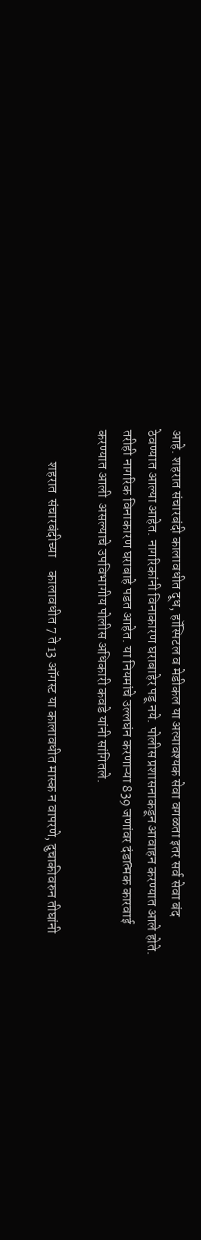आहे. शहरात संचारबंदी कालावधीत दूध, हॉस्पिटल व मेडीकल या अत्यावश्यक सेवा वगळता इतर सर्व सेवा बंद ठेवण्यात आल्या आहेत. नागरिकांनी विनाकारण घराबाहेर पडू नये. पोलीस प्रशासनाकडून आवाहन करण्यात आले होते. तरीही नागरिक विनाकारण घराबाहे पडत आहेत. या नियमांचे उल्लघंन करणाऱ्या 839 जणांवर दंडात्मक कारवाई करण्यात आली  असल्याचे उपविभागीय पोलीस अधिकारी कवडे यांनी सांगितले.

            शहरात  संचारबंदीच्या     कालावधीत 7 ते 13 ऑगस्ट या कालावधीत मास्क न वापरणे, दुचाकीवरुन तीघांनी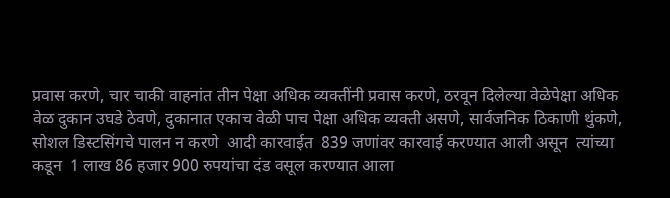प्रवास करणे, चार चाकी वाहनांत तीन पेक्षा अधिक व्यक्तींनी प्रवास करणे, ठरवून दिलेल्या वेळेपेक्षा अधिक वेळ दुकान उघडे ठेवणे, दुकानात एकाच वेळी पाच पेक्षा अधिक व्यक्ती असणे, सार्वजनिक ठिकाणी थुंकणे,   सोशल डिस्टसिंगचे पालन न करणे  आदी कारवाईत  839 जणांवर कारवाई करण्यात आली असून  त्यांच्या कडून  1 लाख 86 हजार 900 रुपयांचा दंड वसूल करण्यात आला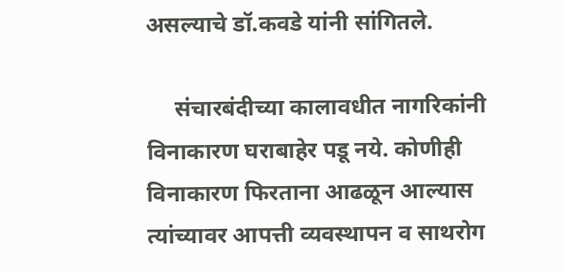असल्याचे डॉ.कवडे यांनी सांगितले.

     संचारबंदीच्या कालावधीत नागरिकांनी विनाकारण घराबाहेर पडू नये. कोणीही विनाकारण फिरताना आढळून आल्यास त्यांच्यावर आपत्ती व्यवस्थापन व साथरोग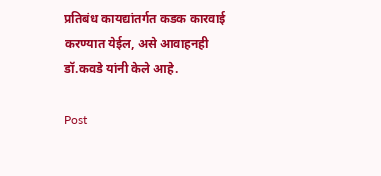प्रतिबंध कायद्यांतर्गत कडक कारवाई  करण्यात येईल, असे आवाहनही डॉ.कवडे यांनी केले आहे.

Post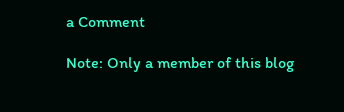a Comment

Note: Only a member of this blog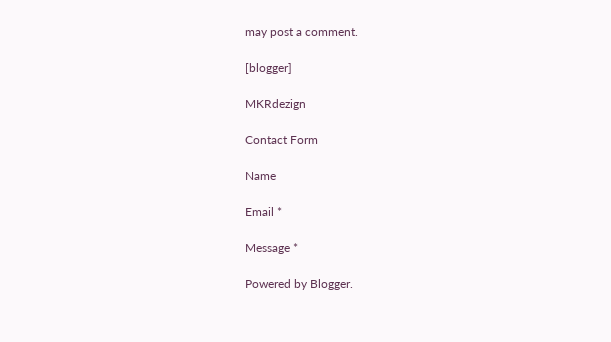may post a comment.

[blogger]

MKRdezign

Contact Form

Name

Email *

Message *

Powered by Blogger.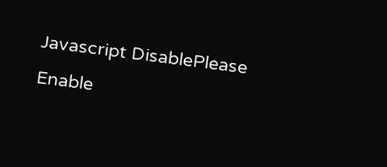Javascript DisablePlease Enable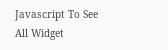Javascript To See All Widget